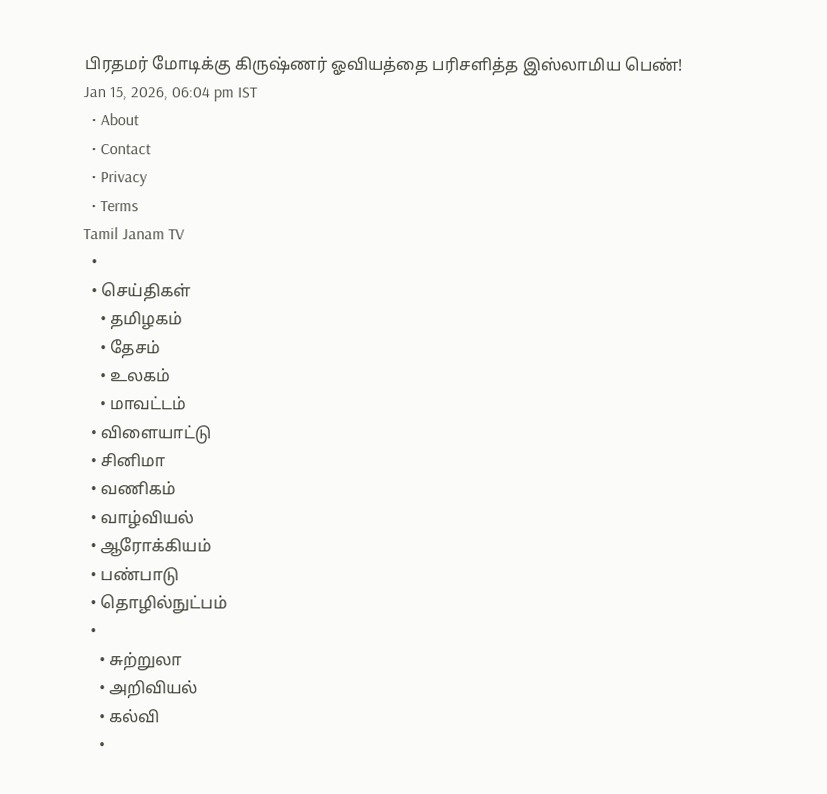பிரதமர் மோடிக்கு கிருஷ்ணர் ஓவியத்தை பரிசளித்த இஸ்லாமிய பெண்!
Jan 15, 2026, 06:04 pm IST
  • About
  • Contact
  • Privacy
  • Terms
Tamil Janam TV
  •
  • செய்திகள்
    • தமிழகம்
    • தேசம்
    • உலகம்
    • மாவட்டம்
  • விளையாட்டு
  • சினிமா
  • வணிகம்
  • வாழ்வியல்
  • ஆரோக்கியம்
  • பண்பாடு
  • தொழில்நுட்பம்
  •
    • சுற்றுலா
    • அறிவியல்
    • கல்வி
    •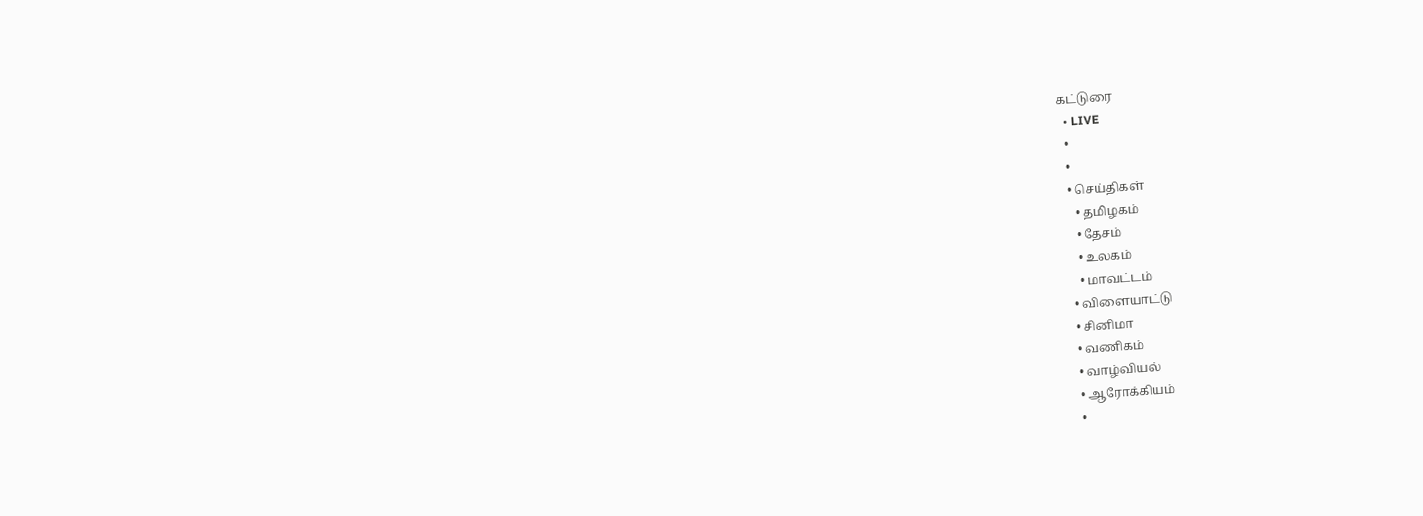கட்டுரை
  • LIVE
  •
  •
  • செய்திகள்
    • தமிழகம்
    • தேசம்
    • உலகம்
    • மாவட்டம்
  • விளையாட்டு
  • சினிமா
  • வணிகம்
  • வாழ்வியல்
  • ஆரோக்கியம்
  •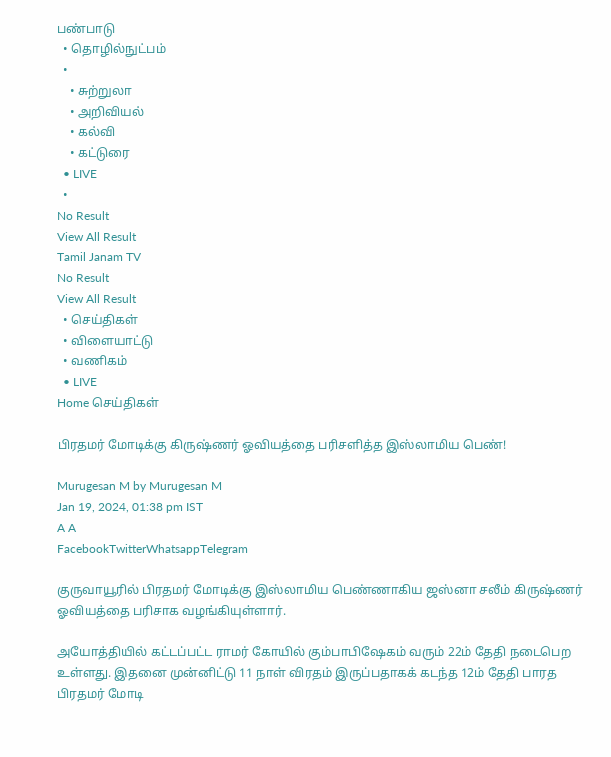பண்பாடு
  • தொழில்நுட்பம்
  •
    • சுற்றுலா
    • அறிவியல்
    • கல்வி
    • கட்டுரை
  • LIVE
  •
No Result
View All Result
Tamil Janam TV
No Result
View All Result
  • செய்திகள்
  • விளையாட்டு
  • வணிகம்
  • LIVE
Home செய்திகள்

பிரதமர் மோடிக்கு கிருஷ்ணர் ஓவியத்தை பரிசளித்த இஸ்லாமிய பெண்!

Murugesan M by Murugesan M
Jan 19, 2024, 01:38 pm IST
A A
FacebookTwitterWhatsappTelegram

குருவாயூரில் பிரதமர் மோடிக்கு இஸ்லாமிய பெண்ணாகிய ஜஸ்னா சலீம் கிருஷ்ணர் ஓவியத்தை பரிசாக வழங்கியுள்ளார்.

அயோத்தியில் கட்டப்பட்ட ராமர் கோயில் கும்பாபிஷேகம் வரும் 22ம் தேதி நடைபெற உள்ளது. இதனை முன்னிட்டு 11 நாள் விரதம் இருப்பதாகக் கடந்த 12ம் தேதி பாரத பிரதமர் மோடி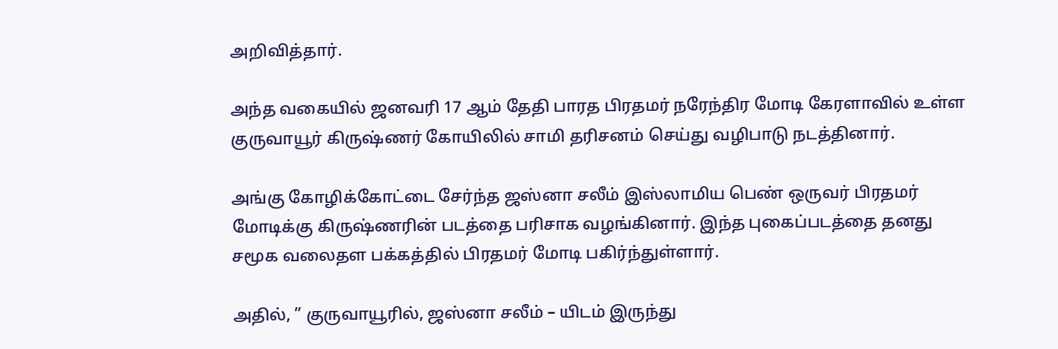அறிவித்தார்.

அந்த வகையில் ஜனவரி 17 ஆம் தேதி பாரத பிரதமர் நரேந்திர மோடி கேரளாவில் உள்ள குருவாயூர் கிருஷ்ணர் கோயிலில் சாமி தரிசனம் செய்து வழிபாடு நடத்தினார்.

அங்கு கோழிக்கோட்டை சேர்ந்த ஜஸ்னா சலீம் இஸ்லாமிய பெண் ஒருவர் பிரதமர் மோடிக்கு கிருஷ்ணரின் படத்தை பரிசாக வழங்கினார். இந்த புகைப்படத்தை தனது சமூக வலைதள பக்கத்தில் பிரதமர் மோடி பகிர்ந்துள்ளார்.

அதில், ” குருவாயூரில், ஜஸ்னா சலீம் – யிடம் இருந்து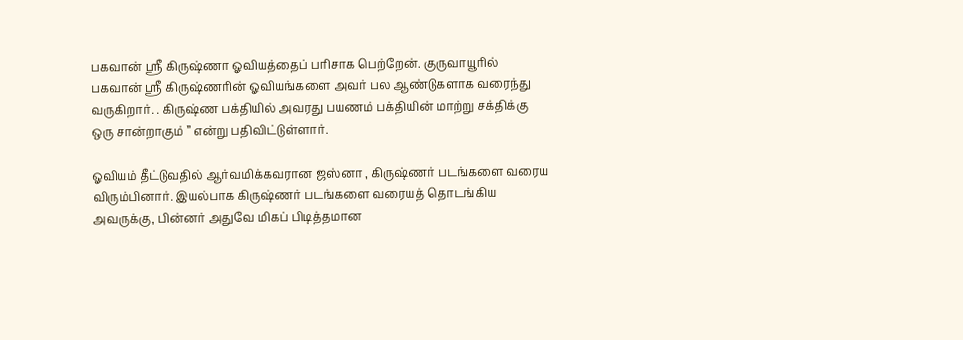பகவான் ஸ்ரீ கிருஷ்ணா ஓவியத்தைப் பரிசாக பெற்றேன். குருவாயூரில் பகவான் ஸ்ரீ கிருஷ்ணரின் ஓவியங்களை அவர் பல ஆண்டுகளாக வரைந்து வருகிறார். . கிருஷ்ண பக்தியில் அவரது பயணம் பக்தியின் மாற்று சக்திக்கு ஒரு சான்றாகும் ” என்று பதிவிட்டுள்ளார்.

ஓவியம் தீட்டுவதில் ஆர்வமிக்கவரான ஜஸ்னா , கிருஷ்ணர் படங்களை வரைய விரும்பினார். இயல்பாக கிருஷ்ணர் படங்களை வரையத் தொடங்கிய அவருக்கு, பின்னர் அதுவே மிகப் பிடித்தமான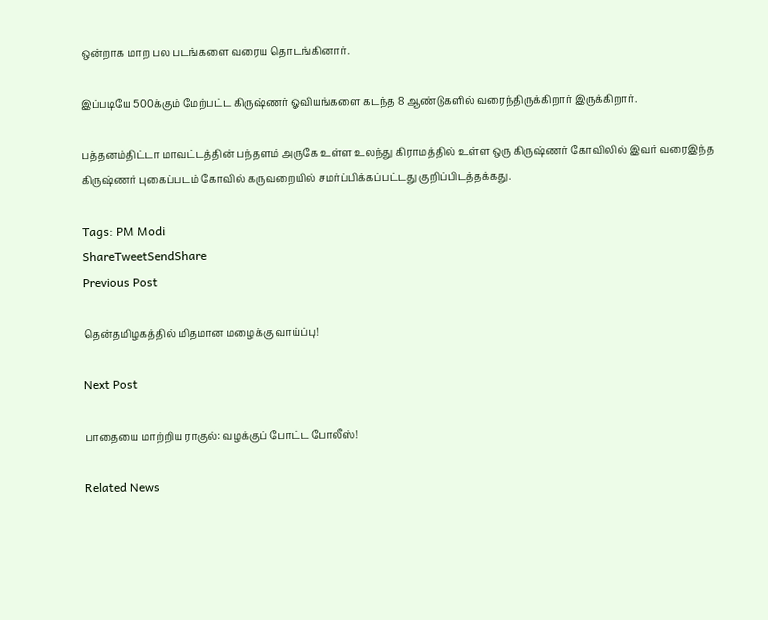ஒன்றாக மாற பல படங்களை வரைய தொடங்கினார்.

இப்படியே 500க்கும் மேற்பட்ட கிருஷ்ணர் ஓவியங்களை கடந்த 8 ஆண்டுகளில் வரைந்திருக்கிறார் இருக்கிறார்.

பத்தனம்திட்டா மாவட்டத்தின் பந்தளம் அருகே உள்ள உலந்து கிராமத்தில் உள்ள ஒரு கிருஷ்ணர் கோவிலில் இவர் வரைஇந்த கிருஷ்ணர் புகைப்படம் கோவில் கருவறையில் சமர்ப்பிக்கப்பட்டது குறிப்பிடத்தக்கது.

Tags: PM Modi
ShareTweetSendShare
Previous Post

தென்தமிழகத்தில் மிதமான மழைக்கு வாய்ப்பு!

Next Post

பாதையை மாற்றிய ராகுல்: வழக்குப் போட்ட போலீஸ்!

Related News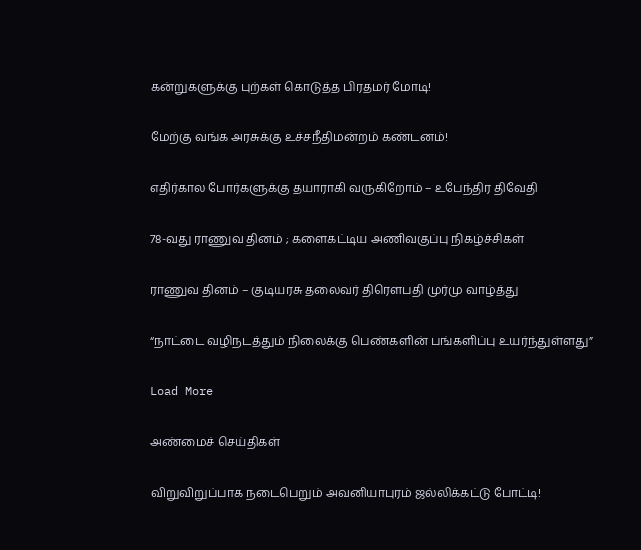கன்றுகளுக்கு புற்கள் கொடுத்த பிரதமர் மோடி!

மேற்கு வங்க அரசுக்கு உச்சநீதிமன்றம் கண்டனம்!

எதிர்கால போர்களுக்கு தயாராகி வருகிறோம் – உபேந்திர திவேதி

78-வது ராணுவ தினம் ; களைகட்டிய அணிவகுப்பு நிகழ்ச்சிகள்

ராணுவ தினம் – குடியரசு தலைவர் திரௌபதி முர்மு வாழ்த்து

“நாட்டை வழிநடத்தும் நிலைக்கு பெண்களின் பங்களிப்பு உயர்ந்துள்ளது”

Load More

அண்மைச் செய்திகள்

விறுவிறுப்பாக நடைபெறும் அவனியாபுரம் ஜல்லிக்கட்டு போட்டி!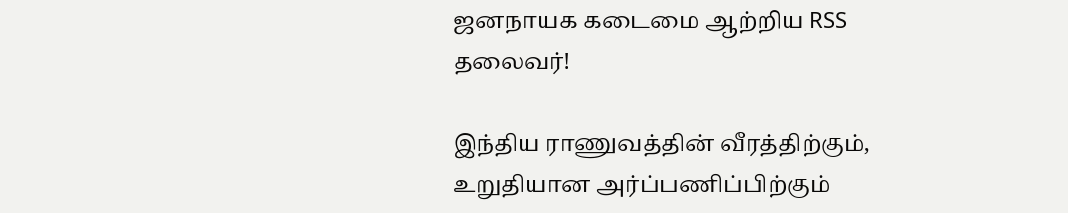ஜனநாயக கடைமை ஆற்றிய RSS தலைவர்!

இந்திய ராணுவத்தின் வீரத்திற்கும், உறுதியான அர்ப்பணிப்பிற்கும்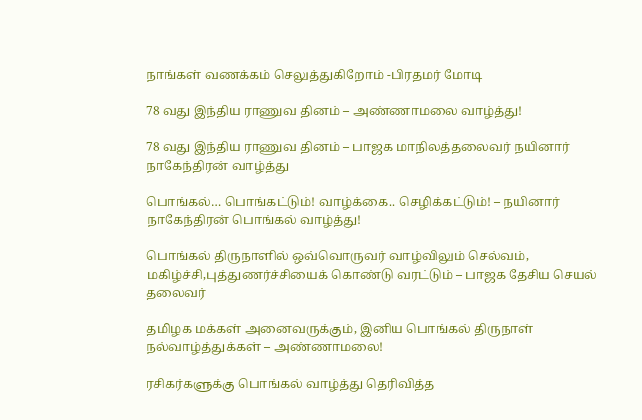நாங்கள் வணக்கம் செலுத்துகிறோம் -பிரதமர் மோடி

78 வது இந்திய ராணுவ தினம் – அண்ணாமலை வாழ்த்து!

78 வது இந்திய ராணுவ தினம் – பாஜக மாநிலத்தலைவர் நயினார் நாகேந்திரன் வாழ்த்து

பொங்கல்… பொங்கட்டும்! வாழ்க்கை.. செழிக்கட்டும்! – நயினார் நாகேந்திரன் பொங்கல் வாழ்த்து!

பொங்கல் திருநாளில் ஒவ்வொருவர் வாழ்விலும் செல்வம், மகிழ்ச்சி,புத்துணர்ச்சியைக் கொண்டு வரட்டும் – பாஜக தேசிய செயல் தலைவர்

தமிழக மக்கள் அனைவருக்கும், இனிய பொங்கல் திருநாள் நல்வாழ்த்துக்கள் – அண்ணாமலை!

ரசிகர்களுக்கு பொங்கல் வாழ்த்து தெரிவித்த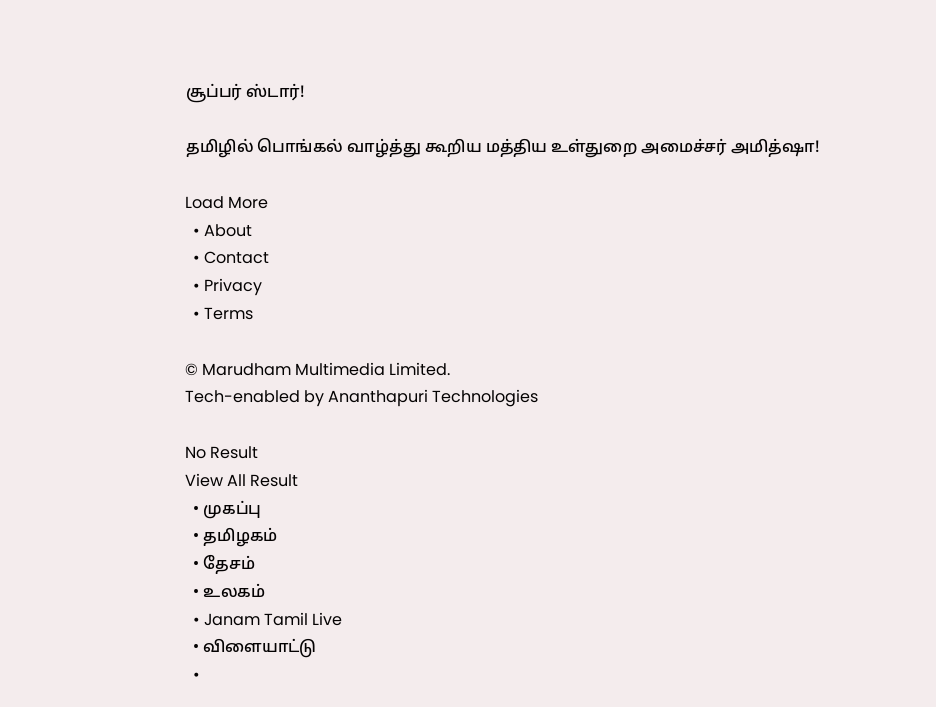சூப்பர் ஸ்டார்!

தமிழில் பொங்கல் வாழ்த்து கூறிய மத்திய உள்துறை அமைச்சர் அமித்ஷா!

Load More
  • About
  • Contact
  • Privacy
  • Terms

© Marudham Multimedia Limited.
Tech-enabled by Ananthapuri Technologies

No Result
View All Result
  • முகப்பு
  • தமிழகம்
  • தேசம்
  • உலகம்
  • Janam Tamil Live
  • விளையாட்டு
  •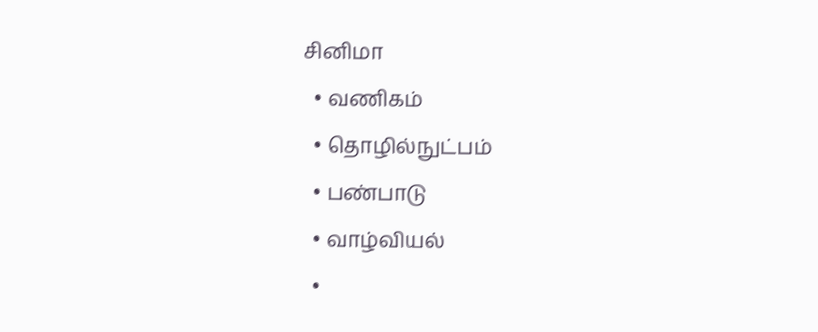சினிமா
  • வணிகம்
  • தொழில்நுட்பம்
  • பண்பாடு
  • வாழ்வியல்
  •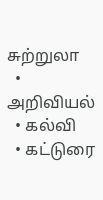சுற்றுலா
  • அறிவியல்
  • கல்வி
  • கட்டுரை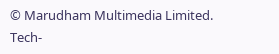© Marudham Multimedia Limited.
Tech-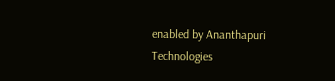enabled by Ananthapuri Technologies